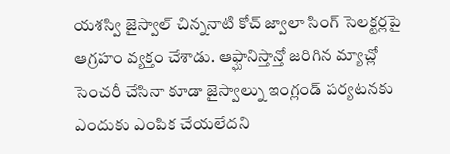యశస్వి జైస్వాల్ చిన్ననాటి కోచ్ జ్వాలా సింగ్ సెలక్టర్లపై ఆగ్రహం వ్యక్తం చేశాడు. ఆఫ్ఘానిస్తాన్తో జరిగిన మ్యాచ్లో సెంచరీ చేసినా కూడా జైస్వాల్ను ఇంగ్లండ్ పర్యటనకు ఎందుకు ఎంపిక చేయలేదని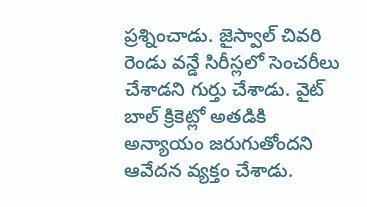ప్రశ్నించాడు. జైస్వాల్ చివరి రెండు వన్డే సిరీస్లలో సెంచరీలు చేశాడని గుర్తు చేశాడు. వైట్ బాల్ క్రికెట్లో అతడికి అన్యాయం జరుగుతోందని ఆవేదన వ్యక్తం చేశాడు.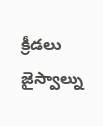క్రీడలు
జైస్వాల్ను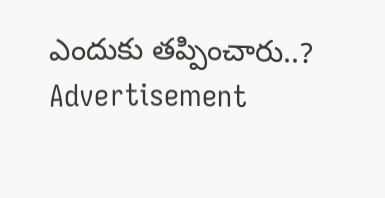ఎందుకు తప్పించారు..?
Advertisement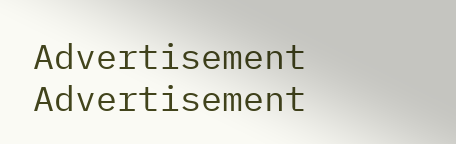Advertisement
Advertisement